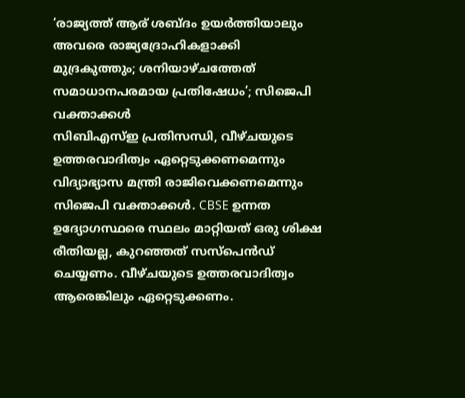‘രാജ്യത്ത് ആര് ശബ്ദം ഉയർത്തിയാലും അവരെ രാജ്യദ്രോഹികളാക്കി മുദ്രകുത്തും; ശനിയാഴ്ചത്തേത് സമാധാനപരമായ പ്രതിഷേധം’; സിജെപി വക്താക്കൾ
സിബിഎസ്ഇ പ്രതിസന്ധി, വീഴ്ചയുടെ ഉത്തരവാദിത്വം ഏറ്റെടുക്കണമെന്നും വിദ്യാഭ്യാസ മന്ത്രി രാജിവെക്കണമെന്നും സിജെപി വക്താക്കൾ. CBSE ഉന്നത ഉദ്യോഗസ്ഥരെ സ്ഥലം മാറ്റിയത് ഒരു ശിക്ഷ രീതിയല്ല, കുറഞ്ഞത് സസ്പെൻഡ് ചെയ്യണം. വീഴ്ചയുടെ ഉത്തരവാദിത്വം ആരെങ്കിലും ഏറ്റെടുക്കണം.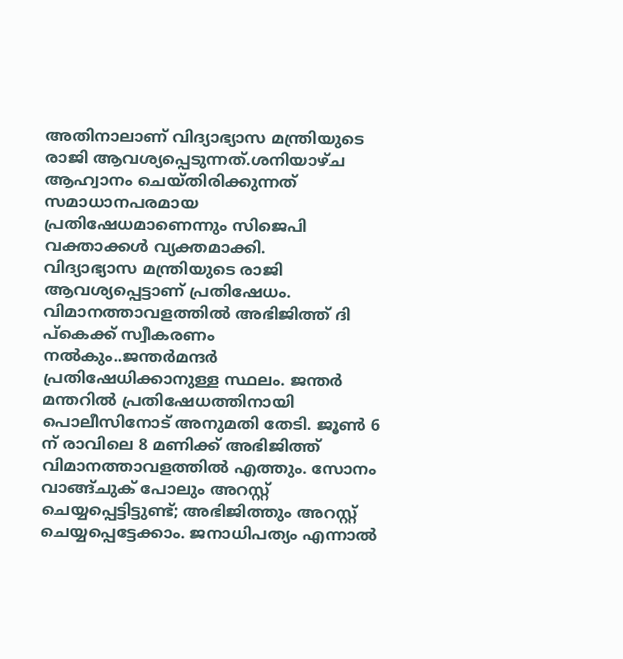അതിനാലാണ് വിദ്യാഭ്യാസ മന്ത്രിയുടെ രാജി ആവശ്യപ്പെടുന്നത്.ശനിയാഴ്ച ആഹ്വാനം ചെയ്തിരിക്കുന്നത് സമാധാനപരമായ പ്രതിഷേധമാണെന്നും സിജെപി വക്താക്കൾ വ്യക്തമാക്കി.
വിദ്യാഭ്യാസ മന്ത്രിയുടെ രാജി ആവശ്യപ്പെട്ടാണ് പ്രതിഷേധം. വിമാനത്താവളത്തിൽ അഭിജിത്ത് ദി പ്കെക്ക് സ്വീകരണം നൽകും..ജന്തർമന്ദർ പ്രതിഷേധിക്കാനുള്ള സ്ഥലം. ജന്തർ മന്തറിൽ പ്രതിഷേധത്തിനായി പൊലീസിനോട് അനുമതി തേടി. ജൂൺ 6 ന് രാവിലെ 8 മണിക്ക് അഭിജിത്ത് വിമാനത്താവളത്തിൽ എത്തും. സോനം വാങ്ങ്ചുക് പോലും അറസ്റ്റ് ചെയ്യപ്പെട്ടിട്ടുണ്ട്; അഭിജിത്തും അറസ്റ്റ് ചെയ്യപ്പെട്ടേക്കാം. ജനാധിപത്യം എന്നാൽ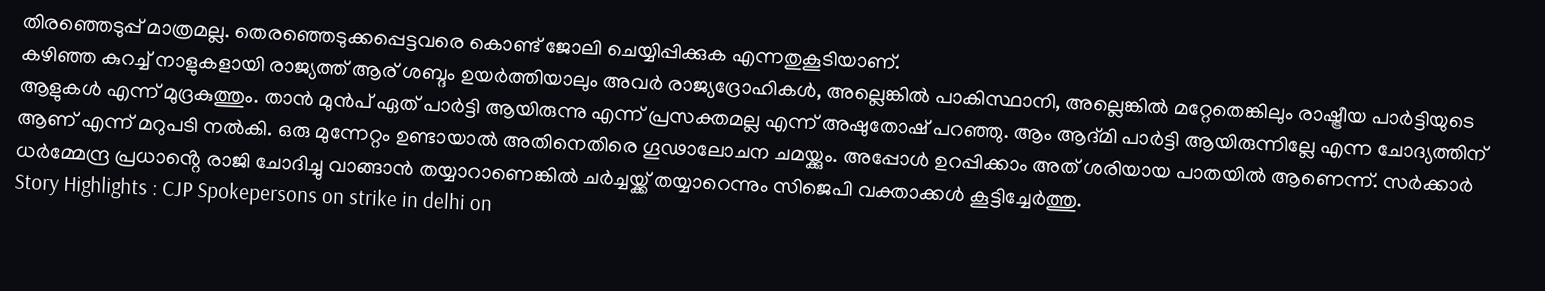തിരഞ്ഞെടുപ്പ് മാത്രമല്ല. തെരഞ്ഞെടുക്കപ്പെട്ടവരെ കൊണ്ട് ജോലി ചെയ്യിപ്പിക്കുക എന്നതുകൂടിയാണ്.
കഴിഞ്ഞ കുറച്ച് നാളുകളായി രാജ്യത്ത് ആര് ശബ്ദം ഉയർത്തിയാലും അവർ രാജ്യദ്രോഹികൾ, അല്ലെങ്കിൽ പാകിസ്ഥാനി, അല്ലെങ്കിൽ മറ്റേതെങ്കിലും രാഷ്ട്രീയ പാർട്ടിയുടെ ആളുകൾ എന്ന് മുദ്രകുത്തും. താൻ മുൻപ് ഏത് പാർട്ടി ആയിരുന്നു എന്ന് പ്രസക്തമല്ല എന്ന് അഷുതോഷ് പറഞ്ഞു. ആം ആദ്മി പാർട്ടി ആയിരുന്നില്ലേ എന്ന ചോദ്യത്തിന് ആണ് എന്ന് മറുപടി നൽകി. ഒരു മുന്നേറ്റം ഉണ്ടായാൽ അതിനെതിരെ ഗൂഢാലോചന ചമയ്ക്കും. അപ്പോൾ ഉറപ്പിക്കാം അത് ശരിയായ പാതയിൽ ആണെന്ന്. സർക്കാർ ധർമ്മേന്ദ്ര പ്രധാൻ്റെ രാജി ചോദിച്ചു വാങ്ങാൻ തയ്യാറാണെങ്കിൽ ചർച്ചയ്ക്ക് തയ്യാറെന്നും സിജെപി വക്താക്കൾ കൂട്ടിച്ചേർത്തു.
Story Highlights : CJP Spokepersons on strike in delhi on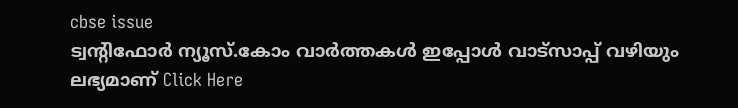cbse issue
ട്വന്റിഫോർ ന്യൂസ്.കോം വാർത്തകൾ ഇപ്പോൾ വാട്സാപ്പ് വഴിയും ലഭ്യമാണ് Click Here